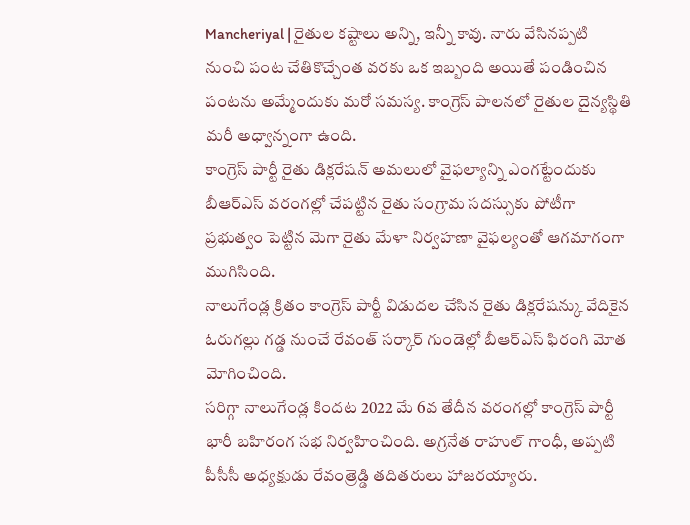Mancheriyal | రైతుల కష్టాలు అన్ని, ఇన్నీ కావు. నారు వేసినప్పటి నుంచి పంట చేతికొచ్చేంత వరకు ఒక ఇబ్బంది అయితే పండించిన పంటను అమ్మేందుకు మరో సమస్య. కాంగ్రెస్ పాలనలో రైతుల దైన్యస్థితి మరీ అధ్వాన్నంగా ఉంది.
కాంగ్రెస్ పార్టీ రైతు డిక్లరేషన్ అమలులో వైఫల్యాన్ని ఎంగట్టేందుకు బీఆర్ఎస్ వరంగల్లో చేపట్టిన రైతు సంగ్రామ సదస్సుకు పోటీగా ప్రభుత్వం పెట్టిన మెగా రైతు మేళా నిర్వహణా వైఫల్యంతో ఆగమాగంగా ముగిసింది.
నాలుగేండ్ల క్రితం కాంగ్రెస్ పార్టీ విడుదల చేసిన రైతు డిక్లరేషన్కు వేదికైన ఓరుగల్లు గడ్డ నుంచే రేవంత్ సర్కార్ గుండెల్లో బీఆర్ఎస్ ఫిరంగి మోత మోగించింది.
సరిగ్గా నాలుగేండ్ల కిందట 2022 మే 6వ తేదీన వరంగల్లో కాంగ్రెస్ పార్టీ భారీ బహిరంగ సభ నిర్వహించింది. అగ్రనేత రాహుల్ గాంధీ, అప్పటి పీసీసీ అధ్యక్షుడు రేవంత్రెడ్డి తదితరులు హాజరయ్యారు.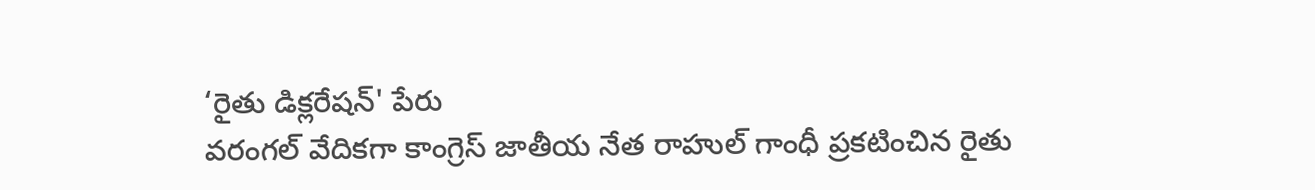‘రైతు డిక్లరేషన్' పేరు
వరంగల్ వేదికగా కాంగ్రెస్ జాతీయ నేత రాహుల్ గాంధీ ప్రకటించిన రైతు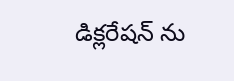డిక్లరేషన్ ను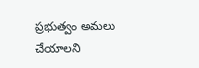ప్రభుత్వం అమలు చేయాలని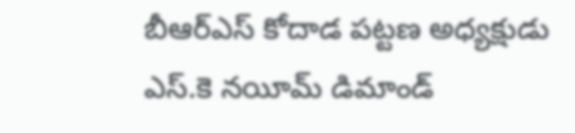బీఆర్ఎస్ కోదాడ పట్టణ అధ్యక్షుడు ఎస్.కె నయీమ్ డిమాండ్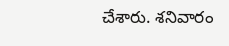చేశారు. శనివారం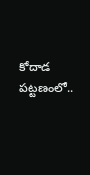కోదాడ పట్టణంలో..